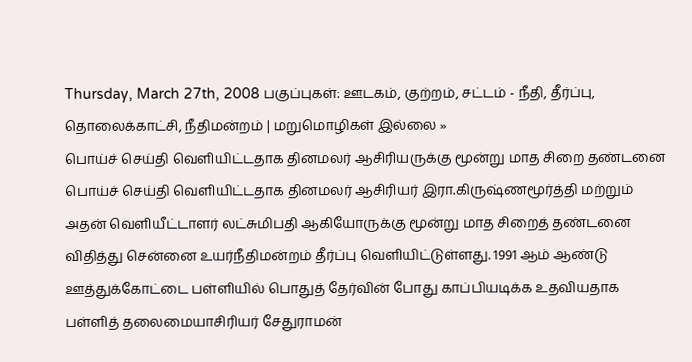Thursday, March 27th, 2008 பகுப்புகள்: ஊடகம், குற்றம், சட்டம் - நீதி, தீர்ப்பு, தொலைக்காட்சி, நீதிமன்றம் | மறுமொழிகள் இல்லை »
பொய்ச் செய்தி வெளியிட்டதாக தினமலர் ஆசிரியருக்கு மூன்று மாத சிறை தண்டனை பொய்ச் செய்தி வெளியிட்டதாக தினமலர் ஆசிரியர் இரா.கிருஷ்ணமூர்த்தி மற்றும் அதன் வெளியீட்டாளர் லட்சுமிபதி ஆகியோருக்கு மூன்று மாத சிறைத் தண்டனை விதித்து சென்னை உயர்நீதிமன்றம் தீர்ப்பு வெளியிட்டுள்ளது. 1991 ஆம் ஆண்டு ஊத்துக்கோட்டை பள்ளியில் பொதுத் தேர்வின் போது காப்பியடிக்க உதவியதாக பள்ளித் தலைமையாசிரியர் சேதுராமன்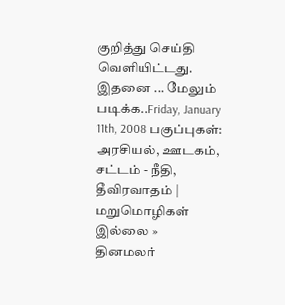குறித்து செய்தி வெளியிட்டது. இதனை ... மேலும் படிக்க..Friday, January 11th, 2008 பகுப்புகள்: அரசியல், ஊடகம், சட்டம் - நீதி, தீவிரவாதம் | மறுமொழிகள் இல்லை »
தினமலர்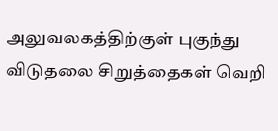அலுவலகத்திற்குள் புகுந்து விடுதலை சிறுத்தைகள் வெறி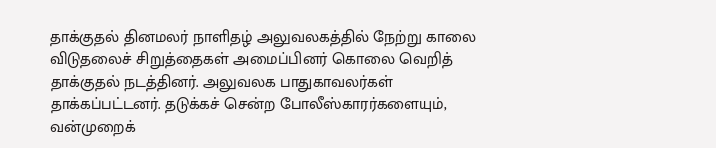தாக்குதல் தினமலர் நாளிதழ் அலுவலகத்தில் நேற்று காலை விடுதலைச் சிறுத்தைகள் அமைப்பினர் கொலை வெறித் தாக்குதல் நடத்தினர். அலுவலக பாதுகாவலர்கள் தாக்கப்பட்டனர். தடுக்கச் சென்ற போலீஸ்காரர்களையும், வன்முறைக்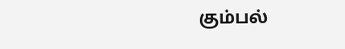கும்பல்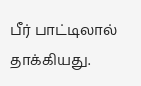பீர் பாட்டிலால் தாக்கியது.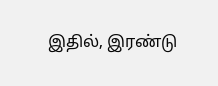இதில், இரண்டு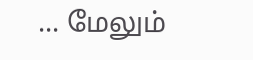... மேலும்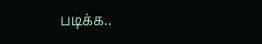படிக்க..